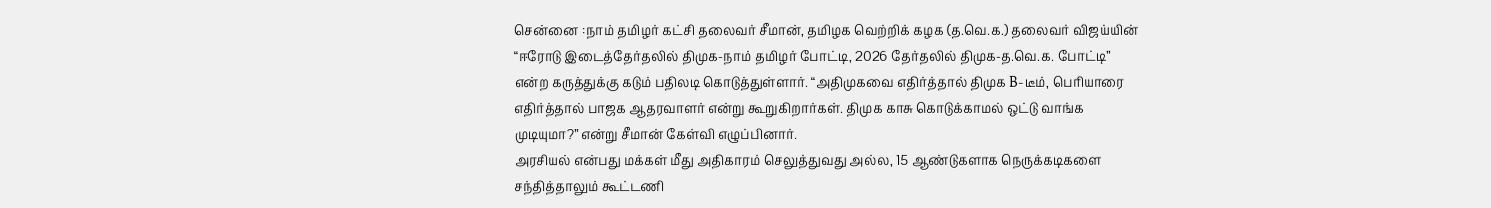சென்னை :நாம் தமிழர் கட்சி தலைவர் சீமான், தமிழக வெற்றிக் கழக (த.வெ.க.) தலைவர் விஜய்யின் “ஈரோடு இடைத்தேர்தலில் திமுக-நாம் தமிழர் போட்டி, 2026 தேர்தலில் திமுக-த.வெ.க. போட்டி” என்ற கருத்துக்கு கடும் பதிலடி கொடுத்துள்ளார். “அதிமுகவை எதிர்த்தால் திமுக B-டீம், பெரியாரை எதிர்த்தால் பாஜக ஆதரவாளர் என்று கூறுகிறார்கள். திமுக காசு கொடுக்காமல் ஒட்டு வாங்க முடியுமா?” என்று சீமான் கேள்வி எழுப்பினார்.
அரசியல் என்பது மக்கள் மீது அதிகாரம் செலுத்துவது அல்ல, 15 ஆண்டுகளாக நெருக்கடிகளை சந்தித்தாலும் கூட்டணி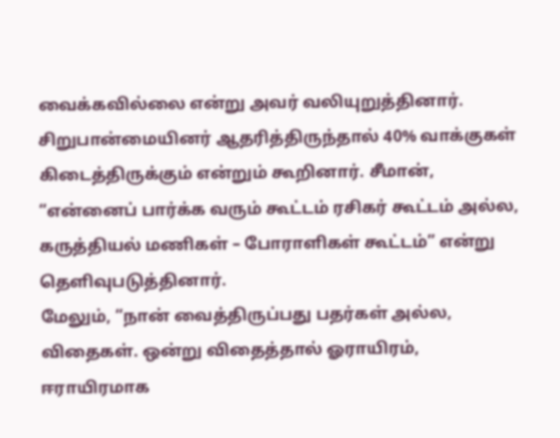வைக்கவில்லை என்று அவர் வலியுறுத்தினார். சிறுபான்மையினர் ஆதரித்திருந்தால் 40% வாக்குகள் கிடைத்திருக்கும் என்றும் கூறினார். சீமான், “என்னைப் பார்க்க வரும் கூட்டம் ரசிகர் கூட்டம் அல்ல, கருத்தியல் மணிகள் – போராளிகள் கூட்டம்” என்று தெளிவுபடுத்தினார்.
மேலும், “நான் வைத்திருப்பது பதர்கள் அல்ல, விதைகள். ஒன்று விதைத்தால் ஓராயிரம், ஈராயிரமாக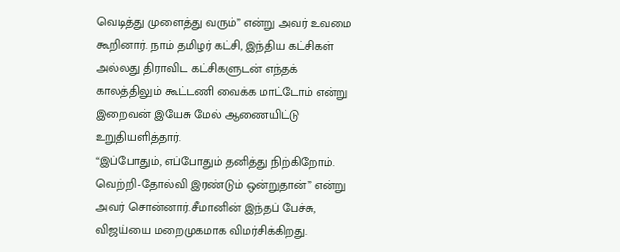வெடித்து முளைத்து வரும்” என்று அவர் உவமை கூறினார். நாம் தமிழர் கட்சி, இந்திய கட்சிகள் அல்லது திராவிட கட்சிகளுடன் எந்தக் காலத்திலும் கூட்டணி வைக்க மாட்டோம் என்று இறைவன் இயேசு மேல் ஆணையிட்டு உறுதியளித்தார்.
“இப்போதும், எப்போதும் தனித்து நிற்கிறோம். வெற்றி-தோல்வி இரண்டும் ஒன்றுதான்” என்று அவர் சொன்னார்.சீமானின் இந்தப் பேச்சு, விஜய்யை மறைமுகமாக விமர்சிக்கிறது.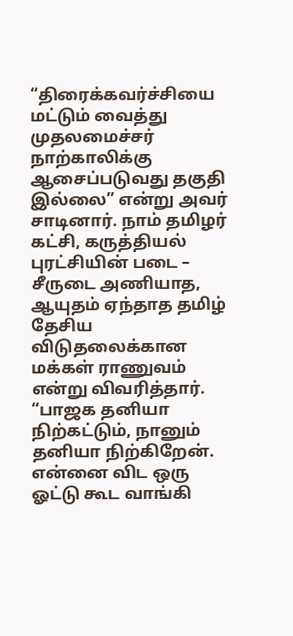“திரைக்கவர்ச்சியை மட்டும் வைத்து முதலமைச்சர் நாற்காலிக்கு ஆசைப்படுவது தகுதி இல்லை” என்று அவர் சாடினார். நாம் தமிழர் கட்சி, கருத்தியல் புரட்சியின் படை – சீருடை அணியாத, ஆயுதம் ஏந்தாத தமிழ் தேசிய விடுதலைக்கான மக்கள் ராணுவம் என்று விவரித்தார்.
“பாஜக தனியா நிற்கட்டும், நானும் தனியா நிற்கிறேன். என்னை விட ஒரு ஓட்டு கூட வாங்கி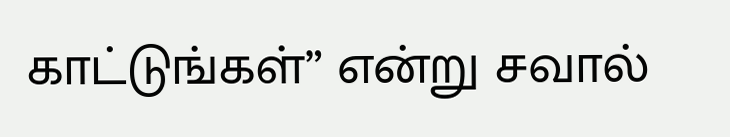காட்டுங்கள்” என்று சவால்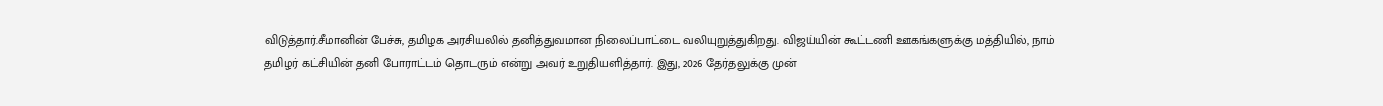விடுத்தார்.சீமானின் பேச்சு, தமிழக அரசியலில் தனித்துவமான நிலைப்பாட்டை வலியுறுத்துகிறது. விஜய்யின் கூட்டணி ஊகங்களுக்கு மத்தியில், நாம் தமிழர் கட்சியின் தனி போராட்டம் தொடரும் என்று அவர் உறுதியளித்தார். இது, 2026 தேர்தலுக்கு முன்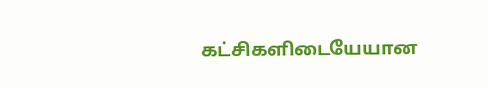கட்சிகளிடையேயான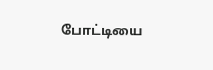போட்டியை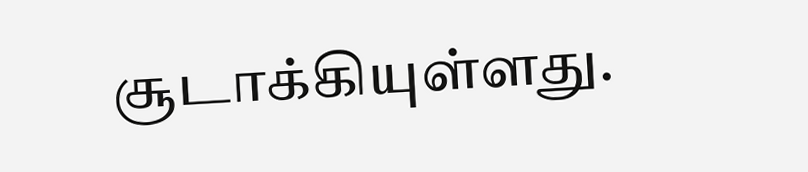சூடாக்கியுள்ளது.